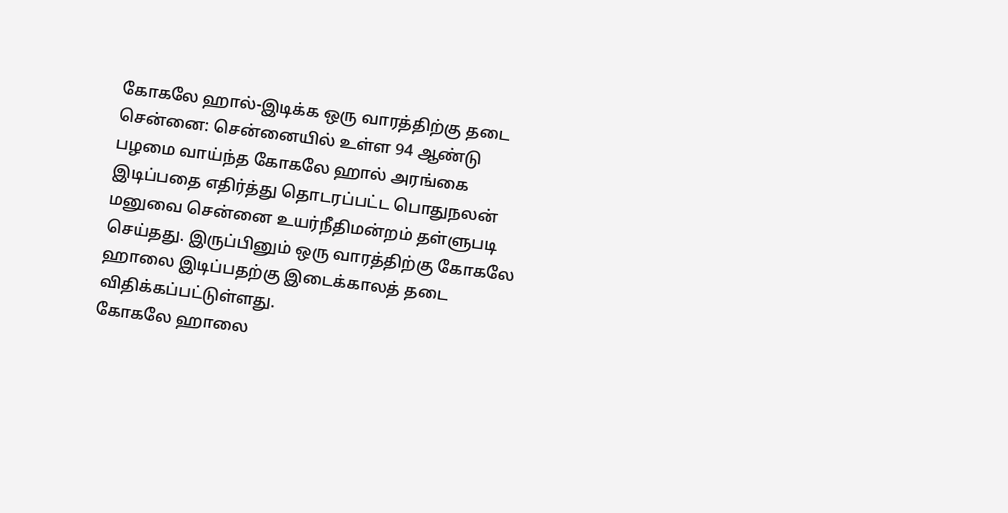கோகலே ஹால்-இடிக்க ஒரு வாரத்திற்கு தடை
சென்னை: சென்னையில் உள்ள 94 ஆண்டு பழமை வாய்ந்த கோகலே ஹால் அரங்கை இடிப்பதை எதிர்த்து தொடரப்பட்ட பொதுநலன் மனுவை சென்னை உயர்நீதிமன்றம் தள்ளுபடி செய்தது. இருப்பினும் ஒரு வாரத்திற்கு கோகலே ஹாலை இடிப்பதற்கு இடைக்காலத் தடை விதிக்கப்பட்டுள்ளது.
கோகலே ஹாலை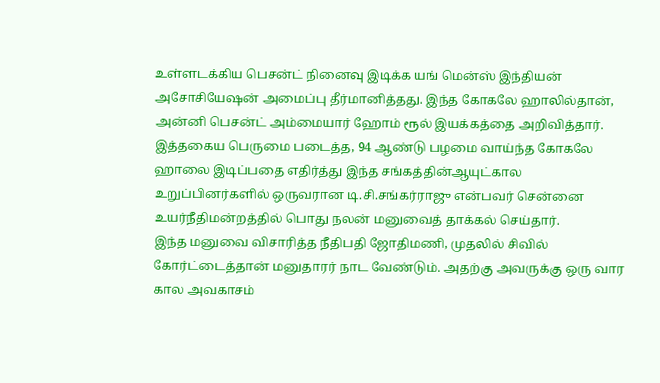உள்ளடக்கிய பெசன்ட் நினைவு இடிக்க யங் மென்ஸ் இந்தியன் அசோசியேஷன் அமைப்பு தீர்மானித்தது. இந்த கோகலே ஹாலில்தான், அன்னி பெசன்ட் அம்மையார் ஹோம் ரூல் இயக்கத்தை அறிவித்தார்.
இத்தகைய பெருமை படைத்த, 94 ஆண்டு பழமை வாய்ந்த கோகலே ஹாலை இடிப்பதை எதிர்த்து இந்த சங்கத்தின்ஆயுட்கால உறுப்பினர்களில் ஒருவரான டி.சி.சங்கர்ராஜு என்பவர் சென்னை உயர்நீதிமன்றத்தில் பொது நலன் மனுவைத் தாக்கல் செய்தார்.
இந்த மனுவை விசாரித்த நீதிபதி ஜோதிமணி, முதலில் சிவில் கோர்ட்டைத்தான் மனுதாரர் நாட வேண்டும். அதற்கு அவருக்கு ஒரு வார கால அவகாசம்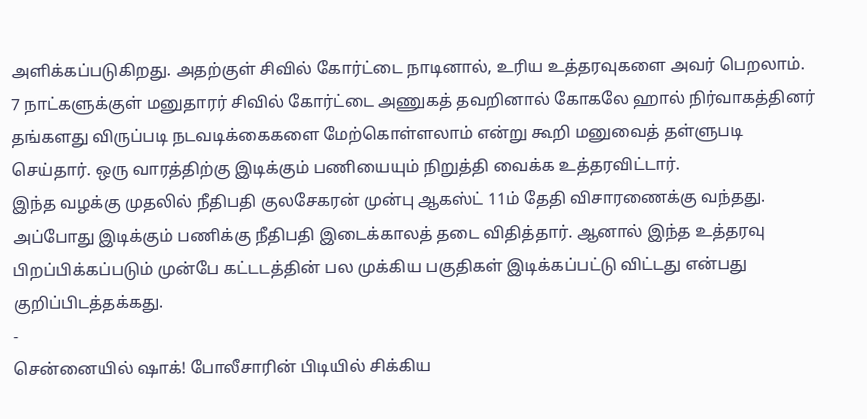அளிக்கப்படுகிறது. அதற்குள் சிவில் கோர்ட்டை நாடினால், உரிய உத்தரவுகளை அவர் பெறலாம்.
7 நாட்களுக்குள் மனுதாரர் சிவில் கோர்ட்டை அணுகத் தவறினால் கோகலே ஹால் நிர்வாகத்தினர் தங்களது விருப்படி நடவடிக்கைகளை மேற்கொள்ளலாம் என்று கூறி மனுவைத் தள்ளுபடி செய்தார். ஒரு வாரத்திற்கு இடிக்கும் பணியையும் நிறுத்தி வைக்க உத்தரவிட்டார்.
இந்த வழக்கு முதலில் நீதிபதி குலசேகரன் முன்பு ஆகஸ்ட் 11ம் தேதி விசாரணைக்கு வந்தது. அப்போது இடிக்கும் பணிக்கு நீதிபதி இடைக்காலத் தடை விதித்தார். ஆனால் இந்த உத்தரவு பிறப்பிக்கப்படும் முன்பே கட்டடத்தின் பல முக்கிய பகுதிகள் இடிக்கப்பட்டு விட்டது என்பது குறிப்பிடத்தக்கது.
-
சென்னையில் ஷாக்! போலீசாரின் பிடியில் சிக்கிய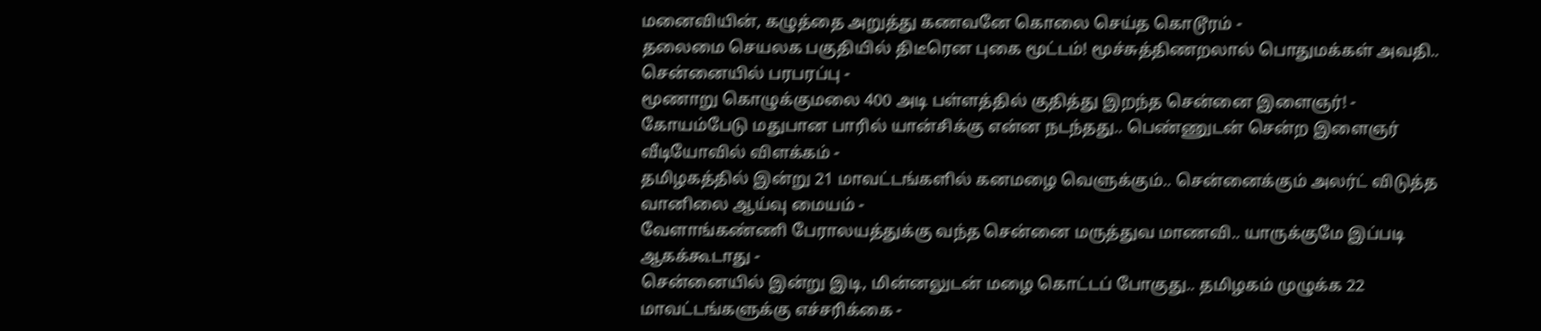மனைவியின், கழுத்தை அறுத்து கணவனே கொலை செய்த கொடூரம் -
தலைமை செயலக பகுதியில் திடீரென புகை மூட்டம்! மூச்சுத்திணறலால் பொதுமக்கள் அவதி.. சென்னையில் பரபரப்பு -
மூணாறு கொழுக்குமலை 400 அடி பள்ளத்தில் குதித்து இறந்த சென்னை இளைஞர்! -
கோயம்பேடு மதுபான பாரில் யான்சிக்கு என்ன நடந்தது.. பெண்ணுடன் சென்ற இளைஞர் வீடியோவில் விளக்கம் -
தமிழகத்தில் இன்று 21 மாவட்டங்களில் கனமழை வெளுக்கும்.. சென்னைக்கும் அலர்ட் விடுத்த வானிலை ஆய்வு மையம் -
வேளாங்கண்ணி பேராலயத்துக்கு வந்த சென்னை மருத்துவ மாணவி.. யாருக்குமே இப்படி ஆகக்கூடாது -
சென்னையில் இன்று இடி, மின்னலுடன் மழை கொட்டப் போகுது.. தமிழகம் முழுக்க 22 மாவட்டங்களுக்கு எச்சரிக்கை -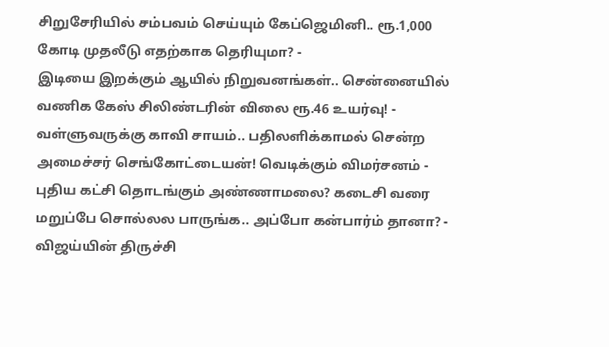சிறுசேரியில் சம்பவம் செய்யும் கேப்ஜெமினி.. ரூ.1,000 கோடி முதலீடு எதற்காக தெரியுமா? -
இடியை இறக்கும் ஆயில் நிறுவனங்கள்.. சென்னையில் வணிக கேஸ் சிலிண்டரின் விலை ரூ.46 உயர்வு! -
வள்ளுவருக்கு காவி சாயம்.. பதிலளிக்காமல் சென்ற அமைச்சர் செங்கோட்டையன்! வெடிக்கும் விமர்சனம் -
புதிய கட்சி தொடங்கும் அண்ணாமலை? கடைசி வரை மறுப்பே சொல்லல பாருங்க.. அப்போ கன்பார்ம் தானா? -
விஜய்யின் திருச்சி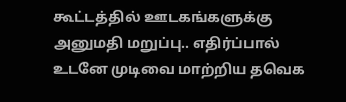கூட்டத்தில் ஊடகங்களுக்கு அனுமதி மறுப்பு.. எதிர்ப்பால் உடனே முடிவை மாற்றிய தவெக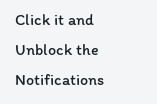Click it and Unblock the Notifications